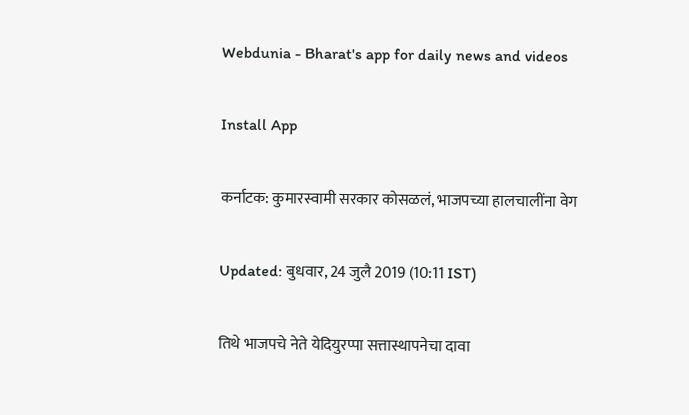Webdunia - Bharat's app for daily news and videos

Install App

कर्नाटक: कुमारस्वामी सरकार कोसळलं, भाजपच्या हालचालींना वेग

Updated: बुधवार, 24 जुलै 2019 (10:11 IST)

तिथे भाजपचे नेते येदियुरप्पा सत्तास्थापनेचा दावा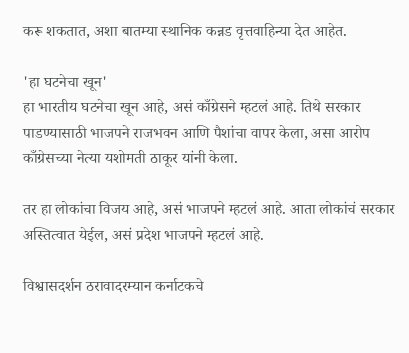करू शकतात, अशा बातम्या स्थानिक कन्नड वृत्तवाहिन्या देत आहेत.

'हा घटनेचा खून'
हा भारतीय घटनेचा खून आहे, असं काँग्रेसने म्हटलं आहे. तिथे सरकार पाडण्यासाठी भाजपने राजभवन आणि पैशांचा वापर केला, असा आरोप काँग्रेसच्या नेत्या यशोमती ठाकूर यांनी केला.

तर हा लोकांचा विजय आहे, असं भाजपने म्हटलं आहे. आता लोकांचं सरकार अस्तित्वात येईल, असं प्रदेश भाजपने म्हटलं आहे.

विश्वासदर्शन ठरावादरम्यान कर्नाटकचे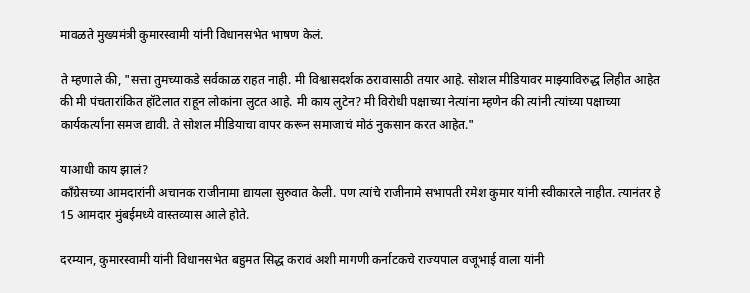मावळते मुख्यमंत्री कुमारस्वामी यांनी विधानसभेत भाषण केलं.

ते म्हणाले की, "सत्ता तुमच्याकडे सर्वकाळ राहत नाही. मी विश्वासदर्शक ठरावासाठी तयार आहे. सोशल मीडियावर माझ्याविरुद्ध लिहीत आहेत की मी पंचतारांकित हॉटेलात राहून लोकांना लुटत आहे. मी काय लुटेन? मी विरोधी पक्षाच्या नेत्यांना म्हणेन की त्यांनी त्यांच्या पक्षाच्या कार्यकर्त्यांना समज द्यावी. ते सोशल मीडियाचा वापर करून समाजाचं मोठं नुकसान करत आहेत."

याआधी काय झालं?
काँग्रेसच्या आमदारांनी अचानक राजीनामा द्यायला सुरुवात केली. पण त्यांचे राजीनामे सभापती रमेश कुमार यांनी स्वीकारले नाहीत. त्यानंतर हे 15 आमदार मुंबईमध्ये वास्तव्यास आले होते.

दरम्यान, कुमारस्वामी यांनी विधानसभेत बहुमत सिद्ध करावं अशी मागणी कर्नाटकचे राज्यपाल वजूभाई वाला यांनी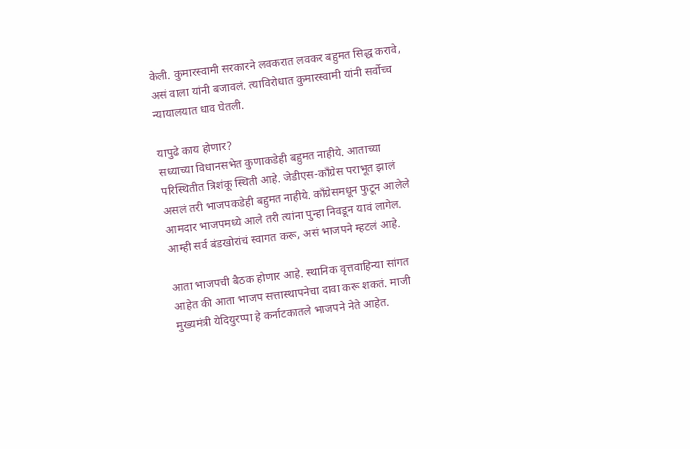केली. कुमारस्वामी सरकारने लवकरात लवकर बहुमत सिद्ध करावे, असं वाला यांनी बजावलं. त्याविरोधात कुमारस्वामी यांनी सर्वोच्च न्यायालयात धाव घेतली.

यापुढे काय होणार?
सध्याच्या विधानसभेत कुणाकडेही बहुमत नाहीये. आताच्या परिस्थितीत त्रिशंकू स्थिती आहे. जेडीएस-काँग्रेस पराभूत झालं असलं तरी भाजपकडेही बहुमत नाहीये. काँग्रेसमधून फुटून आलेले आमदार भाजपमध्ये आले तरी त्यांना पुन्हा निवडून यावं लागेल. आम्ही सर्व बंडखोरांचं स्वागत करू, असं भाजपने म्हटलं आहे.

आता भाजपची बैठक होणार आहे. स्थानिक वृत्तवाहिन्या सांगत आहेत की आता भाजप सत्तास्थापनेचा दावा करू शकतं. माजी मुख्यमंत्री येदियुरप्पा हे कर्नाटकातले भाजपने नेते आहेत.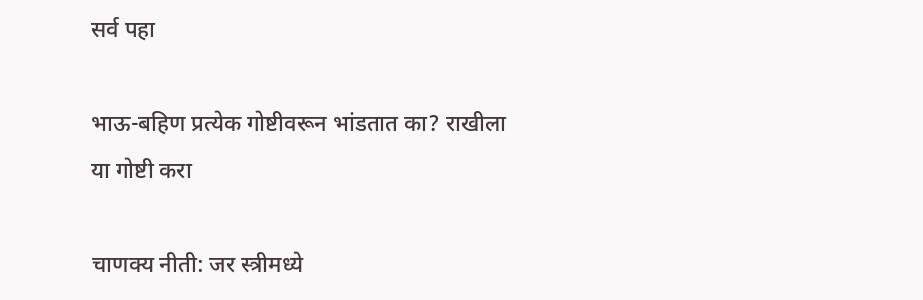सर्व पहा

भाऊ-बहिण प्रत्येक गोष्टीवरून भांडतात का? राखीला या गोष्टी करा

चाणक्य नीती: जर स्त्रीमध्ये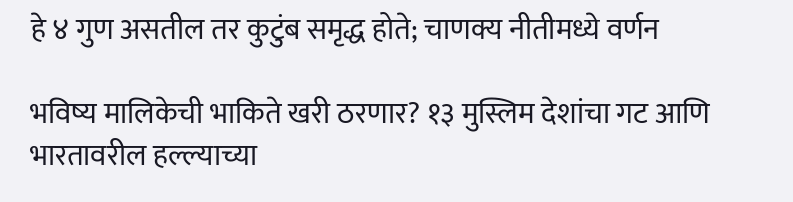हे ४ गुण असतील तर कुटुंब समृद्ध होते; चाणक्य नीतीमध्ये वर्णन

भविष्य मालिकेची भाकिते खरी ठरणार? १३ मुस्लिम देशांचा गट आणि भारतावरील हल्ल्याच्या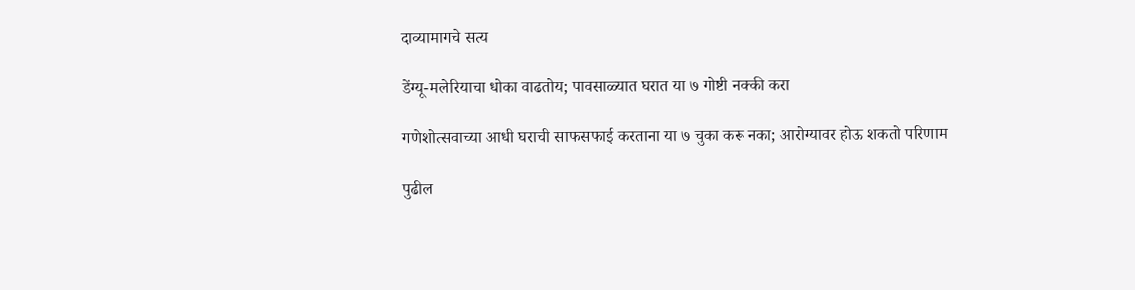दाव्यामागचे सत्य

डेंग्यू-मलेरियाचा धोका वाढतोय; पावसाळ्यात घरात या ७ गोष्टी नक्की करा

गणेशोत्सवाच्या आधी घराची साफसफाई करताना या ७ चुका करू नका; आरोग्यावर होऊ शकतो परिणाम

पुढील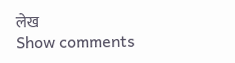लेख
Show comments